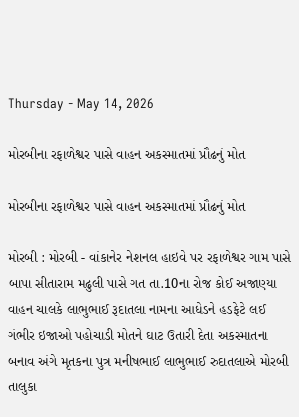Thursday - May 14, 2026

મોરબીના રફાળેશ્વર પાસે વાહન અકસ્માતમાં પ્રૌઢનું મોત

મોરબીના રફાળેશ્વર પાસે વાહન અકસ્માતમાં પ્રૌઢનું મોત

મોરબી : મોરબી - વાંકાનેર નેશનલ હાઇવે પર રફાળેશ્વર ગામ પાસે બાપા સીતારામ મઢુલી પાસે ગત તા.10ના રોજ કોઈ અજાણ્યા વાહન ચાલકે લાભુભાઈ રૂદાતલા નામના આધેડને હડફેટે લઈ ગંભીર ઇજાઓ પહોચાડી મોતને ઘાટ ઉતારી દેતા અકસ્માતના બનાવ અંગે મૃતકના પુત્ર મનીષભાઈ લાભુભાઈ રુદાતલાએ મોરબી તાલુકા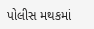પોલીસ મથકમાં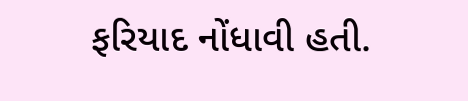ફરિયાદ નોંધાવી હતી.